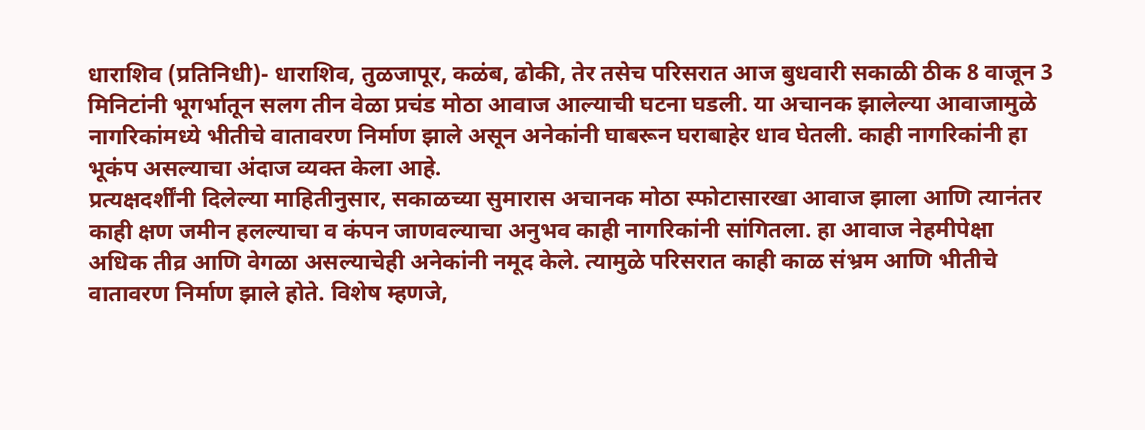धाराशिव (प्रतिनिधी)- धाराशिव, तुळजापूर, कळंब, ढोकी, तेर तसेच परिसरात आज बुधवारी सकाळी ठीक 8 वाजून 3 मिनिटांनी भूगर्भातून सलग तीन वेळा प्रचंड मोठा आवाज आल्याची घटना घडली. या अचानक झालेल्या आवाजामुळे नागरिकांमध्ये भीतीचे वातावरण निर्माण झाले असून अनेकांनी घाबरून घराबाहेर धाव घेतली. काही नागरिकांनी हा भूकंप असल्याचा अंदाज व्यक्त केला आहे.
प्रत्यक्षदर्शींनी दिलेल्या माहितीनुसार, सकाळच्या सुमारास अचानक मोठा स्फोटासारखा आवाज झाला आणि त्यानंतर काही क्षण जमीन हलल्याचा व कंपन जाणवल्याचा अनुभव काही नागरिकांनी सांगितला. हा आवाज नेहमीपेक्षा अधिक तीव्र आणि वेगळा असल्याचेही अनेकांनी नमूद केले. त्यामुळे परिसरात काही काळ संभ्रम आणि भीतीचे वातावरण निर्माण झाले होते. विशेष म्हणजे,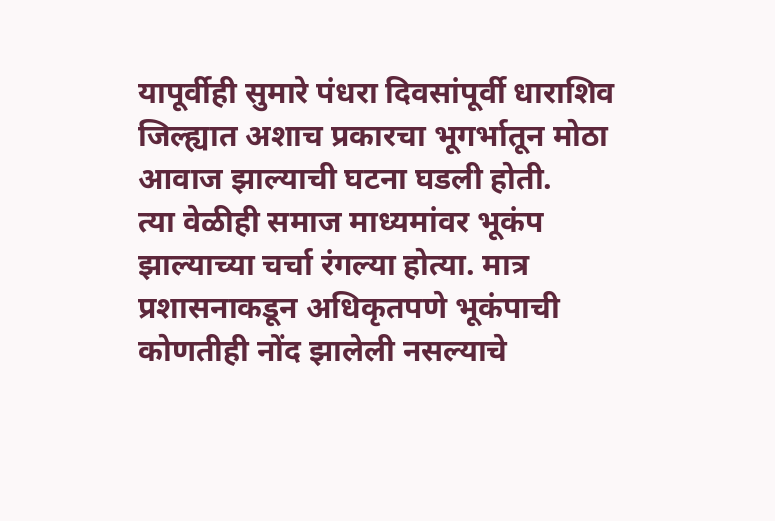यापूर्वीही सुमारे पंधरा दिवसांपूर्वी धाराशिव जिल्ह्यात अशाच प्रकारचा भूगर्भातून मोठा आवाज झाल्याची घटना घडली होती.
त्या वेळीही समाज माध्यमांवर भूकंप झाल्याच्या चर्चा रंगल्या होत्या. मात्र प्रशासनाकडून अधिकृतपणे भूकंपाची कोणतीही नोंद झालेली नसल्याचे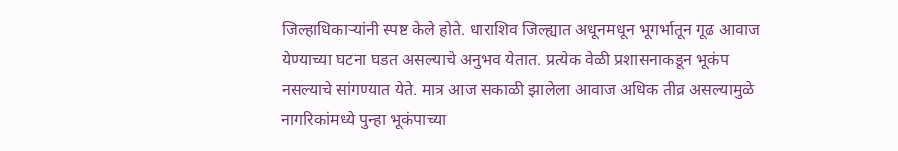जिल्हाधिकाऱ्यांनी स्पष्ट केले होते. धाराशिव जिल्ह्यात अधूनमधून भूगर्भातून गूढ आवाज येण्याच्या घटना घडत असल्याचे अनुभव येतात. प्रत्येक वेळी प्रशासनाकडून भूकंप नसल्याचे सांगण्यात येते. मात्र आज सकाळी झालेला आवाज अधिक तीव्र असल्यामुळे नागरिकांमध्ये पुन्हा भूकंपाच्या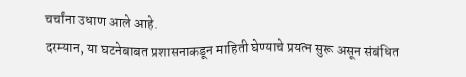चर्चांना उधाण आले आहे.
दरम्यान, या घटनेबाबत प्रशासनाकडून माहिती घेण्याचे प्रयत्न सुरू असून संबंधित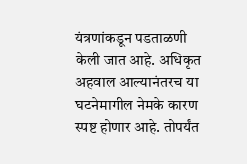यंत्रणांकडून पडताळणी केली जात आहे. अधिकृत अहवाल आल्यानंतरच या घटनेमागील नेमके कारण स्पष्ट होणार आहे. तोपर्यंत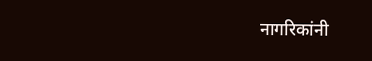नागरिकांनी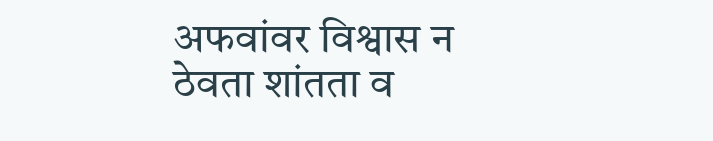अफवांवर विश्वास न ठेवता शांतता व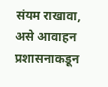संयम राखावा, असे आवाहन प्रशासनाकडून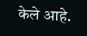केले आहे.